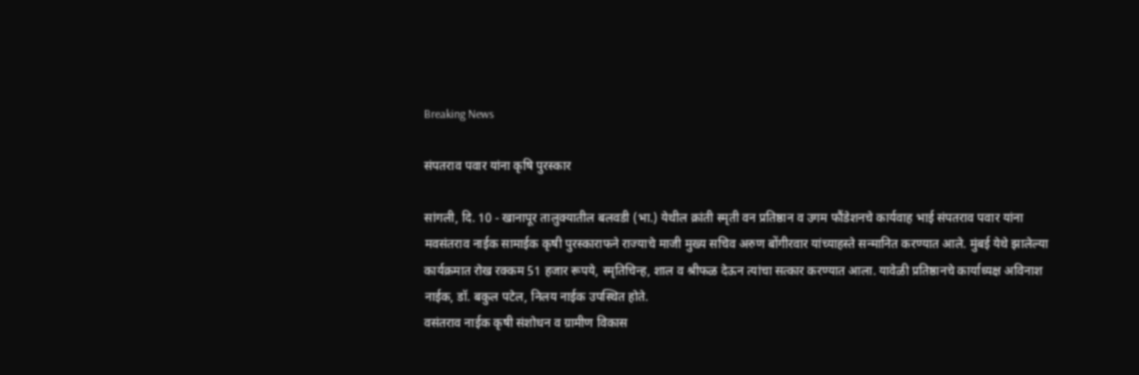Breaking News

संपतराव पवार यांना कृषि पुरस्कार

सांगली, दि. 10 - खानापूर तालुक्यातील बलवडी (भा.) येथील क्रांती स्मृती वन प्रतिष्ठान व उगम फौंडेशनचे कार्यवाह भाई संपतराव पवार यांना मवसंतराव नाईक सामाईक कृषी पुरस्काराफने राज्याचे माजी मुख्य सचिव अरुण बोंगीरवार यांच्याहस्ते सन्मानित करण्यात आले. मुंबई येथे झालेल्या कार्यक्रमात रोख रक्कम 51 हजार रूपये, स्मृतिचिन्ह, शाल व श्रीफळ देऊन त्यांचा सत्कार करण्यात आला. यावेळी प्रतिष्ठानचे कार्याध्यक्ष अविनाश नाईक, डॉ. बकुल पटेल, निलय नाईक उपस्थित होते.
वसंतराव नाईक कृषी संशोधन व ग्रामीण विकास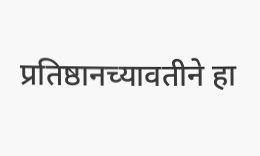प्रतिष्ठानच्यावतीने हा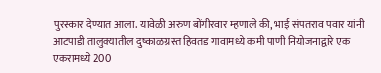पुरस्कार देण्यात आला. यावेळी अरुण बोंगीरवार म्हणाले की, भाई संपतराव पवार यांनी आटपाडी तालुक्यातील दुष्काळग्रस्त हिवतड गावामध्ये कमी पाणी नियोजनाद्वारे एक एकरामध्ये 200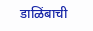डाळिंबाची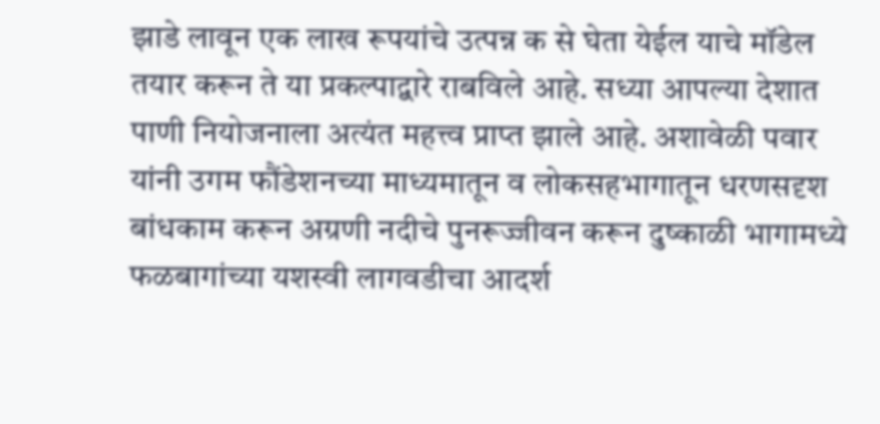झाडे लावून एक लाख रूपयांचे उत्पन्न क से घेता येईल याचे मॉडेल तयार करून ते या प्रकल्पाद्वारे राबविले आहे. सध्या आपल्या देशात पाणी नियोजनाला अत्यंत महत्त्व प्राप्त झाले आहे. अशावेळी पवार यांनी उगम फौंडेशनच्या माध्यमातून व लोकसहभागातून धरणसदृश बांधकाम करून अग्रणी नदीचे पुनरूज्जीवन करून दुष्काळी भागामध्ये फळबागांच्या यशस्वी लागवडीचा आदर्श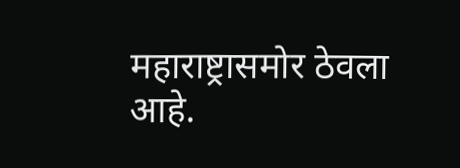महाराष्ट्रासमोर ठेवला आहे.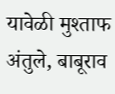यावेळी मुश्ताफ अंतुले, बाबूराव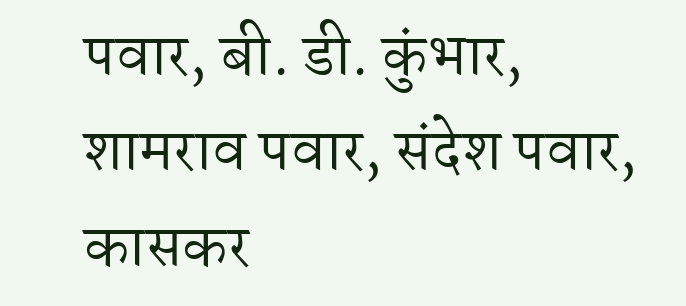पवार, बी. डी. कुंभार, शामराव पवार, संदेश पवार, कासकर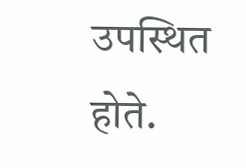उपस्थित होते.